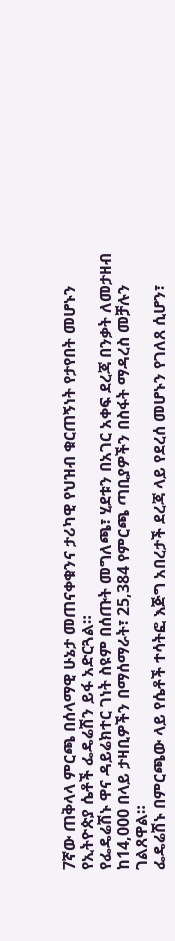7ኛው ጠቅላላ ምርጫ በሰላማዊ ሁኔታ መጠናቀቁንና ታሪካዊ የህዝብ ቁርጠኝነት የታየበት መሆኑን የኢትዮጵያ ሴቶች ፌዴሬሽን ይፋ አድርጓል።
የፌዴሬሽኑ ዋና ዳይሬክተር ገነት ስዩም በሰጡት መግለጫ፣ ሂደቱን በአገር አቀፍ ደረጃ በንቃት ለመታዘብ ከ14,000 በላይ ታዛቢዎችን በማሰማራት፣ 25,384 የምርጫ ጣቢያዎችን በስፋት ማዳረስ መቻሉን ገልጸዋል።
ፌዴሬሽኑ በምርጫው ላይ የሴቶች ተሳትፎ እጅግ አበረታች ደረጃ ላይ የደረሰ መሆኑን የገለጸ ሲሆን፣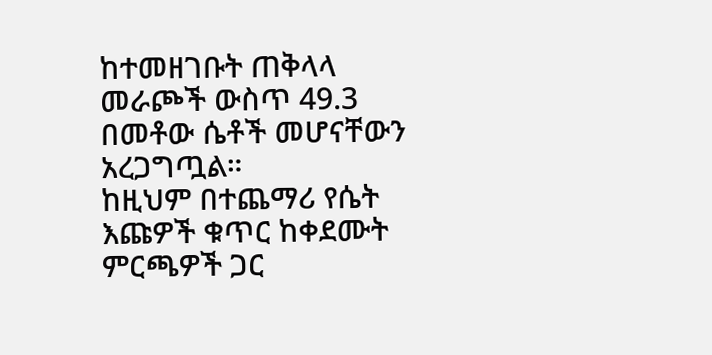ከተመዘገቡት ጠቅላላ መራጮች ውስጥ 49.3 በመቶው ሴቶች መሆናቸውን አረጋግጧል።
ከዚህም በተጨማሪ የሴት እጩዎች ቁጥር ከቀደሙት ምርጫዎች ጋር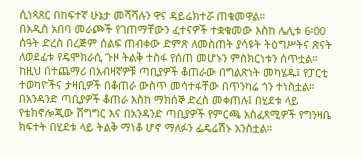ሲነጻጸር በከፍተኛ ሁኔታ መሻሻሉን ዋና ዳይሬክተሯ ጠቁመዋል።
በአዲስ አበባ መራጮች የገጠማቸውን ፈተናዎች ተቋቁመው እስከ ሌሊቱ 6፡00 ሰዓት ድረስ በረጅም ሰልፍ ጠብቀው ድምጽ ለመስጠት ያሳዩት ትዕግሥትና ጽናት ለወደፊቱ የዴሞክራሲ ጉዞ ትልቅ ተስፋ የሰጠ መሆኑን ምስክርነቱን ሰጥቷል።
ከዚህ በተጨማሪ በአብዛኛዎቹ ጣቢያዎች ቆጠራው በግልጽነት መካሄዱ፤ የፓርቲ ተወካዮችና ታዛቢዎች በቆጠራ ውስጥ መሳተፋቸው በጥንካሬ ጎን ተነስቷል።
በአንዳንድ ጣቢያዎች ቆጠራ እስከ ማክሰኞ ድረስ መቀጠሉ፤ በሂደቱ ላይ የቴክኖሎጂው ሽግግር እና በአንዳንድ ጣቢያዎች የምርጫ አስፈጻሚዎች የግንዛቤ ክፍተት በሂደቱ ላይ ትልቅ ማነቆ ሆኖ ማለፉን ፌዴሬሽኑ አንስቷል።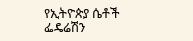የኢትዮጵያ ሴቶች ፌዴሬሽን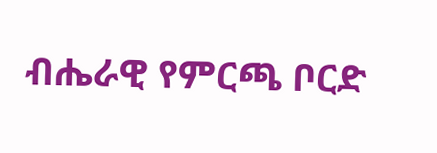ብሔራዊ የምርጫ ቦርድ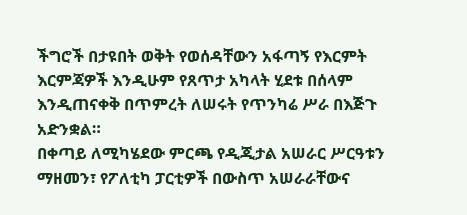ችግሮች በታዩበት ወቅት የወሰዳቸውን አፋጣኝ የእርምት እርምጃዎች እንዲሁም የጸጥታ አካላት ሂደቱ በሰላም እንዲጠናቀቅ በጥምረት ለሠሩት የጥንካሬ ሥራ በእጅጉ አድንቋል።
በቀጣይ ለሚካሄደው ምርጫ የዲጂታል አሠራር ሥርዓቱን ማዘመን፣ የፖለቲካ ፓርቲዎች በውስጥ አሠራራቸውና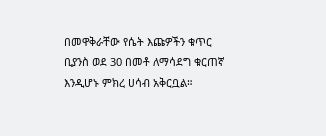በመዋቅራቸው የሴት እጩዎችን ቁጥር ቢያንስ ወደ 30 በመቶ ለማሳደግ ቁርጠኛ እንዲሆኑ ምክረ ሀሳብ አቅርቧል።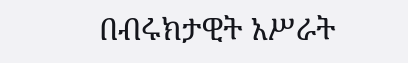በብሩክታዊት አሥራት